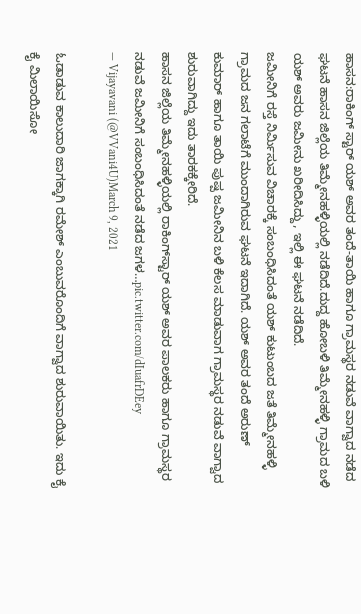ಹಾಸನ:ರಾಕಿಂಗ್ ಸ್ಟಾರ್ ಯಶ್ ಅವರ ತಂದೆ-ತಾಯಿ ಹಾಗೂ ಗ್ರಾಮಸ್ಥರ ನಡುವೆ ವಾಗ್ವಾದ ನಡೆದ ಘಟನೆ ಹಾಸನ ಜಿಲ್ಲೆಯ ತಿಮ್ಮೇನಹಳ್ಳಿಯಲ್ಲಿ ನಡೆದಿದೆ.ದುದ್ದ ಹೋಬಳಿ ತಿಮ್ಮೇನಹಳ್ಳಿ ಗ್ರಾಮದ ಬಳಿ‌ ಯಶ್‌ ಅವರು ಜಮೀನು ಖರೀದಿಸಿದ್ದು, ಇಲ್ಲಿ ಈ ಘಟನೆ ನಡೆದಿದೆ.
ಜಮೀನಿಗೆ ರಸ್ತೆ ನಿರ್ಮಿಸುವ ವಿಚಾರಕ್ಕೆ ಸಂಬಂಧಿಸಿದಂತೆ ಯಶ್ ಕುಟುಂಬದ ಜತೆ ತಿಮ್ಮೇನಹಳ್ಳಿ ಗ್ರಾಮದ ಜನ ಗಲಾಟೆಗೆ ಮುಂದಾಗಿರುವ ಘಟನೆ ಇದಾಗಿದೆ. ಯಶ್ ಅವರ ತಂದೆ ಅರುಣ್ ಕುಮಾರ್‌ ಹಾಗೂ ತಾಯಿ ಪುಷ್ಪ ಜಮೀನಿನ ಬಳಿ ಕೆಲಸ ಮಾಡುವಾಗ ಗ್ರಾಮಸ್ಥರ ನಡುವೆ ವಾಗ್ವಾದ ಶುರುವಾಗಿದ್ದು ಇದು ತಾರಕಕ್ಕೇರಿದೆ.
ಹಾಸನ ಜಿಲ್ಲೆಯ ತಿಮ್ಮೇನಹಳ್ಳಿಯಲ್ಲಿ ರಾಕಿಂಗ್‌ಸ್ಟಾರ್‌ ಯಶ್‌ ಅವರ ಪಾಲಕರು ಹಾಗೂ ಗ್ರಾಮಸ್ಥರ ನಡುವೆ ಜಮೀನಿಗೆ ಸಂಬಂಧಿಸಿದಂತೆ ನಡೆದ ಜಗಳ…pic.twitter.com/dIuafrDEey
— Vijayavani (@VVani4U)March 9, 2021

ಓಡಾಡುವ ಕಾಲುದಾರಿ ಜಾಗಕ್ಕಾಗಿ ರಮೇಶ್ ಎಂಬುವರೊಂದಿಗೆ ವಾಗ್ವಾದ ಶುರುವಾಯಿತು. ಇದು ಕೈ ಕೈ ಮಿಲಾಯಿಸೋ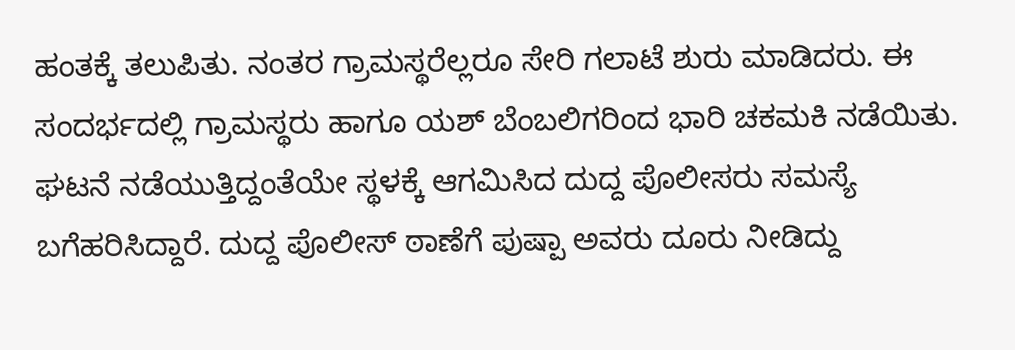ಹಂತಕ್ಕೆ ತಲುಪಿತು. ನಂತರ ಗ್ರಾಮಸ್ಥರೆಲ್ಲರೂ ಸೇರಿ ಗಲಾಟೆ ಶುರು ಮಾಡಿದರು. ಈ ಸಂದರ್ಭದಲ್ಲಿ ಗ್ರಾಮಸ್ಥರು ಹಾಗೂ ಯಶ್‌ ಬೆಂಬಲಿಗರಿಂದ ಭಾರಿ ಚಕಮಕಿ ನಡೆಯಿತು.
ಘಟನೆ ನಡೆಯುತ್ತಿದ್ದಂತೆಯೇ ಸ್ಥಳಕ್ಕೆ ಆಗಮಿಸಿದ ದುದ್ದ ಪೊಲೀಸರು ಸಮಸ್ಯೆ ಬಗೆಹರಿಸಿದ್ದಾರೆ. ದುದ್ದ ಪೊಲೀಸ್ ಠಾಣೆಗೆ ಪುಷ್ಪಾ ಅವರು ದೂರು ನೀಡಿದ್ದು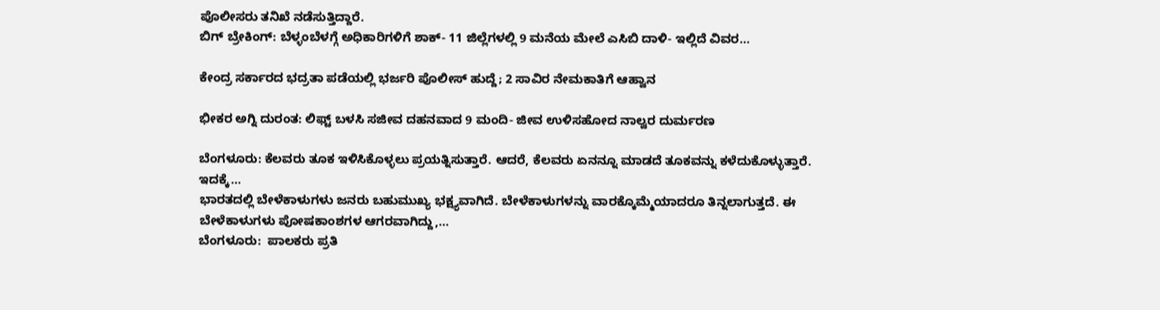ಪೊಲೀಸರು ತನಿಖೆ ನಡೆಸುತ್ತಿದ್ದಾರೆ.
ಬಿಗ್‌ ಬ್ರೇಕಿಂಗ್‌: ಬೆಳ್ಳಂಬೆಳಗ್ಗೆ ಅಧಿಕಾರಿಗಳಿಗೆ ಶಾಕ್‌- 11 ಜಿಲ್ಲೆಗಳಲ್ಲಿ 9 ಮನೆಯ ಮೇಲೆ ಎಸಿಬಿ ದಾಳಿ- ಇಲ್ಲಿದೆ ವಿವರ…

ಕೇಂದ್ರ ಸರ್ಕಾರದ ಭದ್ರತಾ ಪಡೆಯಲ್ಲಿ ಭರ್ಜರಿ ಪೊಲೀಸ್‌ ಹುದ್ದೆ; 2 ಸಾವಿರ ನೇಮಕಾತಿಗೆ ಆಹ್ವಾನ

ಭೀಕರ ಅಗ್ನಿ ದುರಂತ: ಲಿಫ್ಟ್‌ ಬಳಸಿ ಸಜೀವ ದಹನವಾದ 9 ಮಂದಿ- ಜೀವ ಉಳಿಸಹೋದ ನಾಲ್ವರ ದುರ್ಮರಣ

ಬೆಂಗಳೂರು: ಕೆಲವರು ತೂಕ ಇಳಿಸಿಕೊಳ್ಳಲು ಪ್ರಯತ್ನಿಸುತ್ತಾರೆ. ಆದರೆ, ಕೆಲವರು ಏನನ್ನೂ ಮಾಡದೆ ತೂಕವನ್ನು ಕಳೆದುಕೊಳ್ಳುತ್ತಾರೆ. ಇದಕ್ಕೆ…
ಭಾರತದಲ್ಲಿ ಬೇಳೆಕಾಳುಗಳು ಜನರು ಬಹುಮುಖ್ಯ ಭಕ್ಷ್ಯವಾಗಿದೆ. ಬೇಳೆಕಾಳುಗಳನ್ನು ವಾರಕ್ಕೊಮ್ಮೆಯಾದರೂ ತಿನ್ನಲಾಗುತ್ತದೆ. ಈ ಬೇಳೆಕಾಳುಗಳು ಪೋಷಕಾಂಶಗಳ ಆಗರವಾಗಿದ್ದು,…
ಬೆಂಗಳೂರು:  ಪಾಲಕರು ಪ್ರತಿ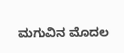ಮಗುವಿನ ಮೊದಲ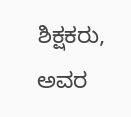ಶಿಕ್ಷಕರು, ಅವರ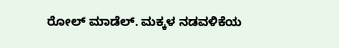ರೋಲ್ ಮಾಡೆಲ್. ಮಕ್ಕಳ ನಡವಳಿಕೆಯ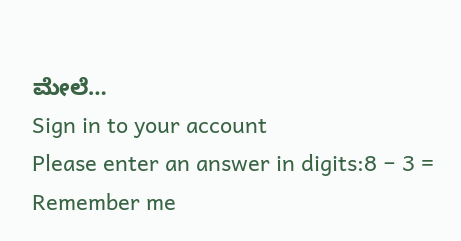ಮೇಲೆ…
Sign in to your account
Please enter an answer in digits:8 − 3 =
Remember me